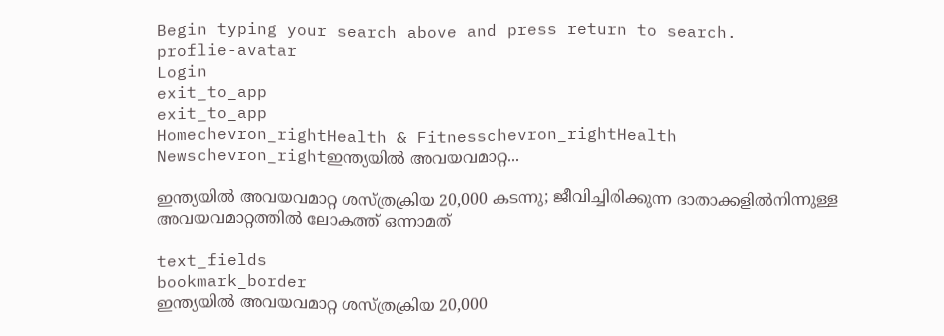Begin typing your search above and press return to search.
proflie-avatar
Login
exit_to_app
exit_to_app
Homechevron_rightHealth & Fitnesschevron_rightHealth Newschevron_rightഇന്ത്യയിൽ അവയവമാറ്റ...

ഇന്ത്യയിൽ അവയവമാറ്റ ശസ്ത്രക്രിയ 20,000 കടന്നു; ജീവിച്ചിരിക്കുന്ന ദാതാക്കളിൽനിന്നുള്ള അവയവമാറ്റത്തിൽ ലോകത്ത് ഒന്നാമത്

text_fields
bookmark_border
ഇന്ത്യയിൽ അവയവമാറ്റ ശസ്ത്രക്രിയ 20,000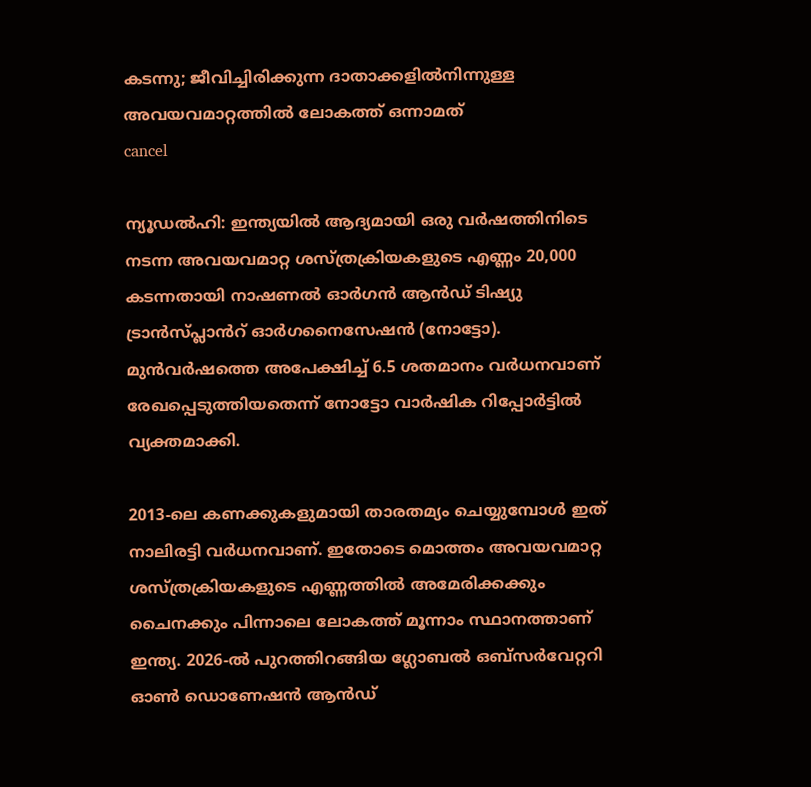കടന്നു; ജീവിച്ചിരിക്കുന്ന ദാതാക്കളിൽനിന്നുള്ള അവയവമാറ്റത്തിൽ ലോകത്ത് ഒന്നാമത്
cancel

ന്യൂഡൽഹി: ഇന്ത്യയിൽ ആദ്യമായി ഒരു വർഷത്തിനിടെ നടന്ന അവയവമാറ്റ ശസ്ത്രക്രിയകളുടെ എണ്ണം 20,000 കടന്നതായി നാഷണൽ ഓർഗൻ ആൻഡ് ടിഷ്യു ട്രാൻസ്പ്ലാൻറ് ഓർഗനൈസേഷൻ (നോട്ടോ). മുൻവർഷത്തെ അപേക്ഷിച്ച് 6.5 ശതമാനം വർധനവാണ് രേഖപ്പെടുത്തിയതെന്ന് നോട്ടോ വാർഷിക റിപ്പോർട്ടിൽ വ്യക്തമാക്കി.

2013-ലെ കണക്കുകളുമായി താരതമ്യം ചെയ്യുമ്പോൾ ഇത് നാലിരട്ടി വർധനവാണ്. ഇതോടെ മൊത്തം അവയവമാറ്റ ശസ്ത്രക്രിയകളുടെ എണ്ണത്തിൽ അമേരിക്കക്കും ചൈനക്കും പിന്നാലെ ലോകത്ത് മൂന്നാം സ്ഥാനത്താണ് ഇന്ത്യ. 2026-ൽ പുറത്തിറങ്ങിയ ഗ്ലോബൽ ഒബ്സർവേറ്ററി ഓൺ ഡൊണേഷൻ ആൻഡ്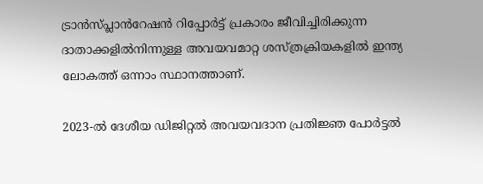ട്രാൻസ്പ്ലാൻറേഷൻ റിപ്പോർട്ട് പ്രകാരം ജീവിച്ചിരിക്കുന്ന ദാതാക്കളിൽനിന്നുള്ള അവയവമാറ്റ ശസ്ത്രക്രിയകളിൽ ഇന്ത്യ ലോകത്ത് ഒന്നാം സ്ഥാനത്താണ്.

2023-ൽ ദേശീയ ഡിജിറ്റൽ അവയവദാന പ്രതിജ്ഞ പോർട്ടൽ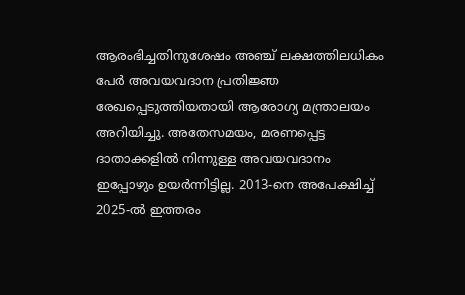ആരംഭിച്ചതിനുശേഷം അഞ്ച് ലക്ഷത്തിലധികം പേർ അവയവദാന പ്രതിജ്ഞ രേഖപ്പെടുത്തിയതായി ആരോഗ്യ മന്ത്രാലയം അറിയിച്ചു. അതേസമയം, മരണപ്പെട്ട ദാതാക്കളിൽ നിന്നുള്ള അവയവദാനം ഇപ്പോഴും ഉയർന്നിട്ടില്ല. 2013-നെ അപേക്ഷിച്ച് 2025-ൽ ഇത്തരം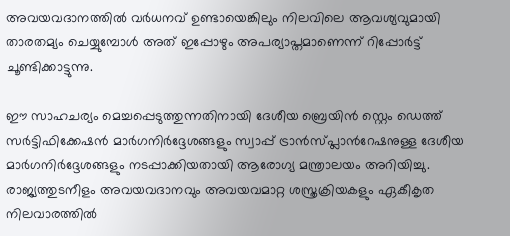അവയവദാനത്തിൽ വർധനവ് ഉണ്ടായെങ്കിലും നിലവിലെ ആവശ്യവുമായി താരതമ്യം ചെയ്യുമ്പോൾ അത് ഇപ്പോഴും അപര്യാപ്തമാണെന്ന് റിപ്പോർട്ട് ചൂണ്ടിക്കാട്ടുന്നു.

ഈ സാഹചര്യം മെച്ചപ്പെടുത്തുന്നതിനായി ദേശീയ ബ്രെയിൻ സ്റ്റെം ഡെത്ത് സർട്ടിഫിക്കേഷൻ മാർഗനിർദ്ദേശങ്ങളും സ്വാപ്പ് ട്രാൻസ്പ്ലാൻറേഷനുള്ള ദേശീയ മാർഗനിർദ്ദേശങ്ങളും നടപ്പാക്കിയതായി ആരോഗ്യ മന്ത്രാലയം അറിയിച്ചു. രാജ്യത്തുടനീളം അവയവദാനവും അവയവമാറ്റ ശസ്ത്രക്രിയകളും ഏകീകൃത നിലവാരത്തിൽ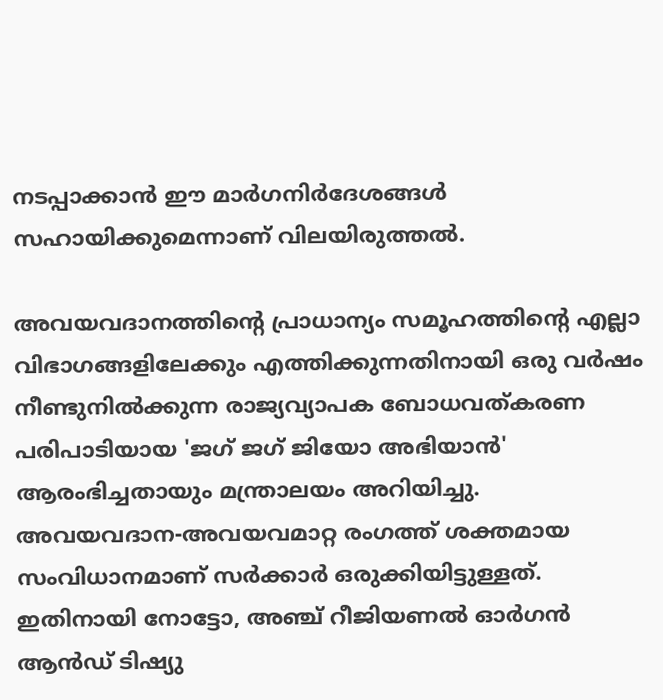നടപ്പാക്കാൻ ഈ മാർഗനിർദേശങ്ങൾ സഹായിക്കുമെന്നാണ് വിലയിരുത്തൽ.

അവയവദാനത്തിന്റെ പ്രാധാന്യം സമൂഹത്തിന്റെ എല്ലാ വിഭാഗങ്ങളിലേക്കും എത്തിക്കുന്നതിനായി ഒരു വർഷം നീണ്ടുനിൽക്കുന്ന രാജ്യവ്യാപക ബോധവത്കരണ പരിപാടിയായ 'ജഗ് ജഗ് ജിയോ അഭിയാൻ' ആരംഭിച്ചതായും മന്ത്രാലയം അറിയിച്ചു. അവയവദാന-അവയവമാറ്റ രംഗത്ത് ശക്തമായ സംവിധാനമാണ് സർക്കാർ ഒരുക്കിയിട്ടുള്ളത്. ഇതിനായി നോട്ടോ, അഞ്ച് റീജിയണൽ ഓർഗൻ ആൻഡ് ടിഷ്യു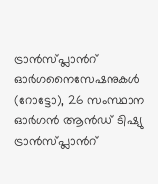ട്രാൻസ്പ്ലാൻറ് ഓർഗനൈസേഷനുകൾ (റോട്ടോ), 26 സംസ്ഥാന ഓർഗൻ ആൻഡ് ടിഷ്യു ട്രാൻസ്പ്ലാൻറ്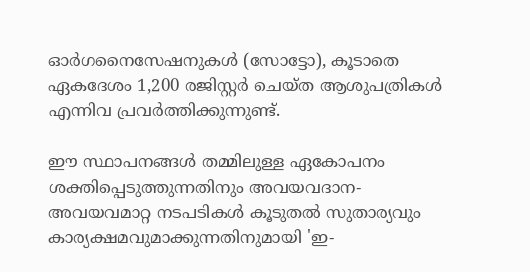ഓർഗനൈസേഷനുകൾ (സോട്ടോ), കൂടാതെ ഏകദേശം 1,200 രജിസ്റ്റർ ചെയ്ത ആശുപത്രികൾ എന്നിവ പ്രവർത്തിക്കുന്നുണ്ട്.

ഈ സ്ഥാപനങ്ങൾ തമ്മിലുള്ള ഏകോപനം ശക്തിപ്പെടുത്തുന്നതിനും അവയവദാന-അവയവമാറ്റ നടപടികൾ കൂടുതൽ സുതാര്യവും കാര്യക്ഷമവുമാക്കുന്നതിനുമായി 'ഇ-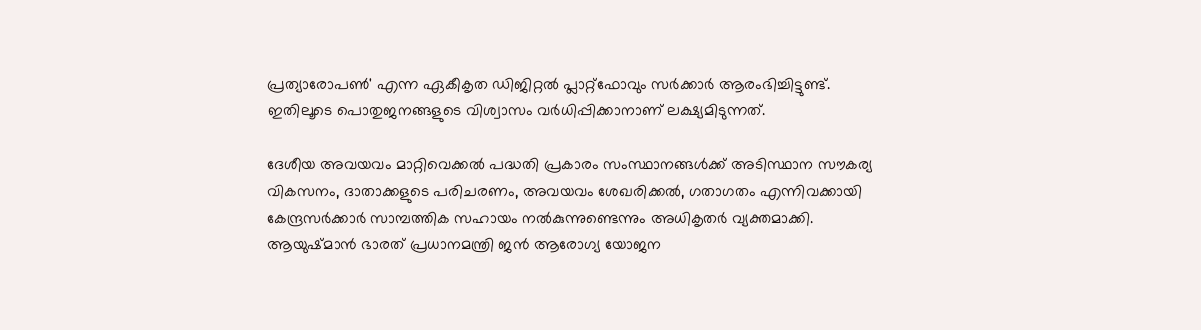പ്രത്യാരോപൺ' എന്ന ഏകീകൃത ഡിജിറ്റൽ പ്ലാറ്റ്‌ഫോവും സർക്കാർ ആരംഭിച്ചിട്ടുണ്ട്. ഇതിലൂടെ പൊതുജനങ്ങളുടെ വിശ്വാസം വർധിപ്പിക്കാനാണ് ലക്ഷ്യമിടുന്നത്.

ദേശീയ അവയവം മാറ്റിവെക്കൽ പദ്ധതി പ്രകാരം സംസ്ഥാനങ്ങൾക്ക് അടിസ്ഥാന സൗകര്യ വികസനം, ദാതാക്കളുടെ പരിചരണം, അവയവം ശേഖരിക്കൽ, ഗതാഗതം എന്നിവക്കായി കേന്ദ്രസർക്കാർ സാമ്പത്തിക സഹായം നൽകുന്നുണ്ടെന്നും അധികൃതർ വ്യക്തമാക്കി. ആയുഷ്മാൻ ഭാരത് പ്രധാനമന്ത്രി ജൻ ആരോഗ്യ യോജന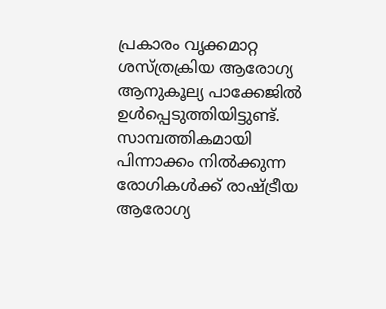പ്രകാരം വൃക്കമാറ്റ ശസ്ത്രക്രിയ ആരോഗ്യ ആനുകൂല്യ പാക്കേജിൽ ഉൾപ്പെടുത്തിയിട്ടുണ്ട്. സാമ്പത്തികമായി പിന്നാക്കം നിൽക്കുന്ന രോഗികൾക്ക് രാഷ്ട്രീയ ആരോഗ്യ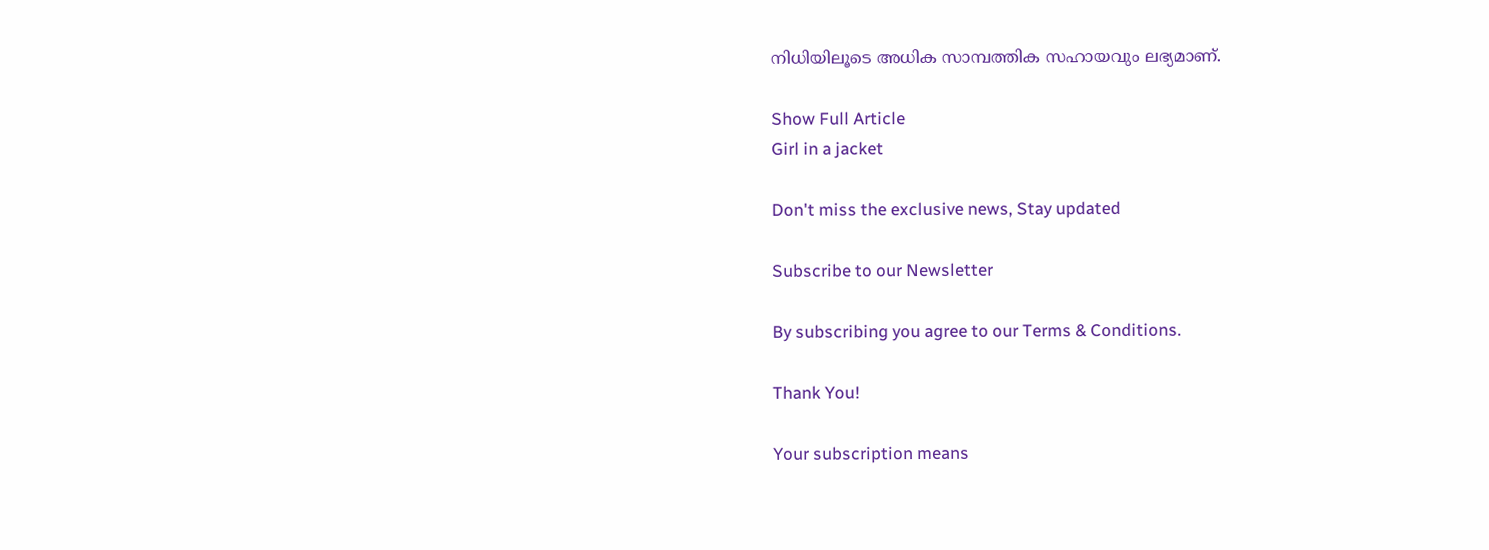നിധിയിലൂടെ അധിക സാമ്പത്തിക സഹായവും ലഭ്യമാണ്.

Show Full Article
Girl in a jacket

Don't miss the exclusive news, Stay updated

Subscribe to our Newsletter

By subscribing you agree to our Terms & Conditions.

Thank You!

Your subscription means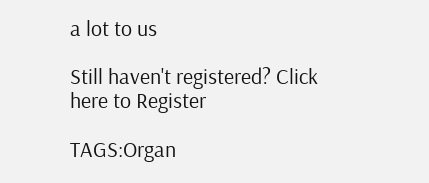a lot to us

Still haven't registered? Click here to Register

TAGS:Organ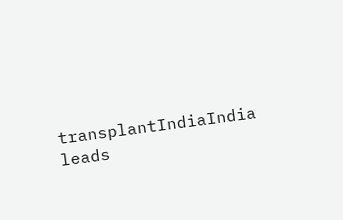transplantIndiaIndia leads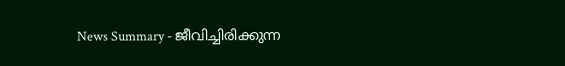News Summary - ജീവിച്ചിരിക്കുന്ന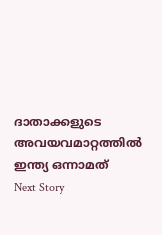ദാതാക്കളുടെ അവയവമാറ്റത്തിൽ ഇന്ത്യ ഒന്നാമത്
Next Story